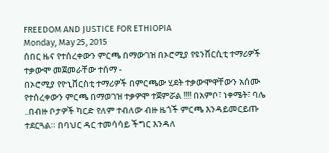FREEDOM AND JUSTICE FOR ETHIOPIA
Monday, May 25, 2015
ሰበር ዜና የተሰረቀውን ምርጫ በማውገዝ በኦሮሚያ የዩንቨርሲቲ ተማሪዎች ተቃውሞ መጀመራቸው ተሰማ -
በኦሮሚያ የዮኒቨርስቲ ተማሪዎች በምርጫው ሂደት ተቃውሞዋቸውን አሰሙ የተሰረቀውን ምርጫ በማወገዝ ተቃዎሞ ተጀምሯል !!!! በአምቦ፣ ነቀሜት፣ ባሌ ..በብዙ ቦታዎች ካርድ የለም ተብለው ብዙ ዜጎች ምርጫ እንዳይመርይጡ ተደርጓል። በባህር ዳር ተመሳሳይ ችግር እንዳለ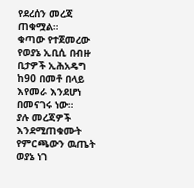የደረሰን መረጃ ጠቁሟል።
ቁጣው የተጀመረው የወያኔ ኢቢሲ በብዙ ቢታዎች ኢሕአዴግ ከ90 በመቶ በላይ እየመራ እንደሆነ በመናገሩ ነው።
ያሉ መረጃዎች እንደሚጠቁሙት የምርጫውን ዉጤት ወያኔ ነገ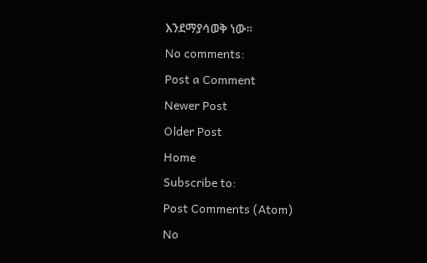እንደማያሳወቅ ነው።
No comments:
Post a Comment
Newer Post
Older Post
Home
Subscribe to:
Post Comments (Atom)
No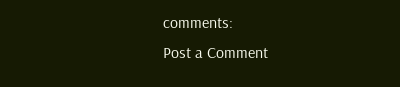comments:
Post a Comment